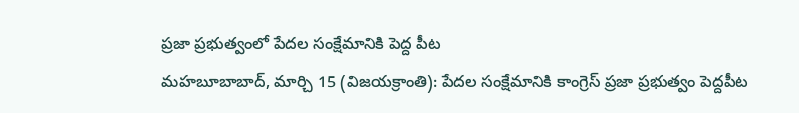ప్రజా ప్రభుత్వంలో పేదల సంక్షేమానికి పెద్ద పీట
మహబూబాబాద్, మార్చి 15 (విజయక్రాంతి): పేదల సంక్షేమానికి కాంగ్రెస్ ప్రజా ప్రభుత్వం పెద్దపీట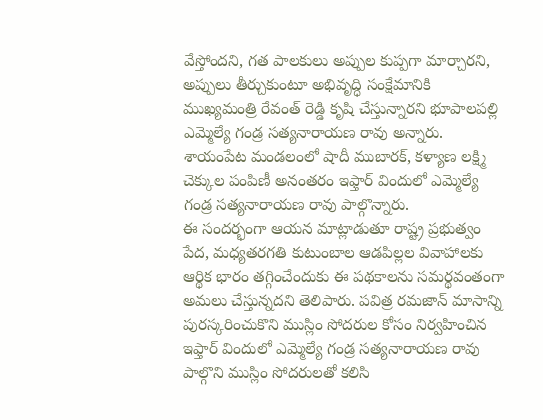వేస్తోందని, గత పాలకులు అప్పుల కుప్పగా మార్చారని, అప్పులు తీర్చుకుంటూ అభివృద్ధి సంక్షేమానికి ముఖ్యమంత్రి రేవంత్ రెడ్డి కృషి చేస్తున్నారని భూపాలపల్లి ఎమ్మెల్యే గండ్ర సత్యనారాయణ రావు అన్నారు. శాయంపేట మండలంలో షాదీ ముబారక్, కళ్యాణ లక్ష్మి చెక్కుల పంపిణీ అనంతరం ఇఫ్తార్ విందులో ఎమ్మెల్యే గండ్ర సత్యనారాయణ రావు పాల్గొన్నారు.
ఈ సందర్భంగా ఆయన మాట్లాడుతూ రాష్ట్ర ప్రభుత్వం పేద, మధ్యతరగతి కుటుంబాల ఆడపిల్లల వివాహాలకు ఆర్థిక భారం తగ్గించేందుకు ఈ పథకాలను సమర్థవంతంగా అమలు చేస్తున్నదని తెలిపారు. పవిత్ర రమజాన్ మాసాన్ని పురస్కరించుకొని ముస్లిం సోదరుల కోసం నిర్వహించిన ఇఫ్తార్ విందులో ఎమ్మెల్యే గండ్ర సత్యనారాయణ రావు పాల్గొని ముస్లిం సోదరులతో కలిసి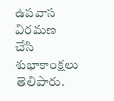ఉపవాస విరమణ చేసి శుభాకాంక్షలు తెలిపారు.